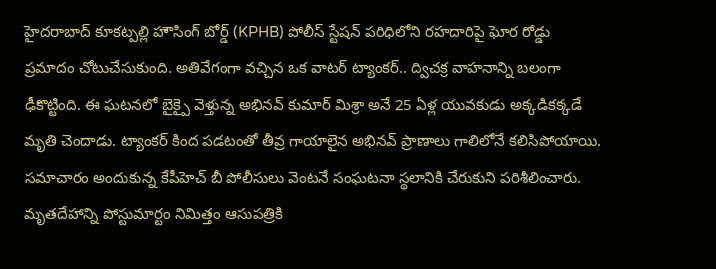హైదరాబాద్ కూకట్పల్లి హౌసింగ్ బోర్డ్ (KPHB) పోలీస్ స్టేషన్ పరిధిలోని రహదారిపై ఘోర రోడ్డు ప్రమాదం చోటుచేసుకుంది. అతివేగంగా వచ్చిన ఒక వాటర్ ట్యాంకర్.. ద్విచక్ర వాహనాన్ని బలంగా ఢీకొట్టింది. ఈ ఘటనలో బైక్పై వెళ్తున్న అభినవ్ కుమార్ మిశ్రా అనే 25 ఏళ్ల యువకుడు అక్కడికక్కడే మృతి చెందాడు. ట్యాంకర్ కింద పడటంతో తీవ్ర గాయాలైన అభినవ్ ప్రాణాలు గాలిలోనే కలిసిపోయాయి.
సమాచారం అందుకున్న కేపీహెచ్ బీ పోలీసులు వెంటనే సంఘటనా స్థలానికి చేరుకుని పరిశీలించారు. మృతదేహాన్ని పోస్టుమార్టం నిమిత్తం ఆసుపత్రికి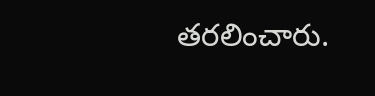తరలించారు.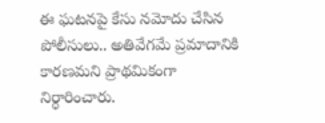ఈ ఘటనపై కేసు నమోదు చేసిన పోలీసులు.. అతివేగమే ప్రమాదానికి కారణమని ప్రాథమికంగా నిర్ధారించారు.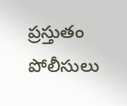ప్రస్తుతం పోలీసులు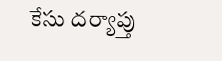కేసు దర్యాప్తు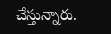చేస్తున్నారు.